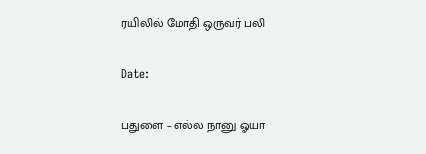ரயிலில் மோதி ஒருவர் பலி

Date:

பதுளை – எல்ல நானு ஓயா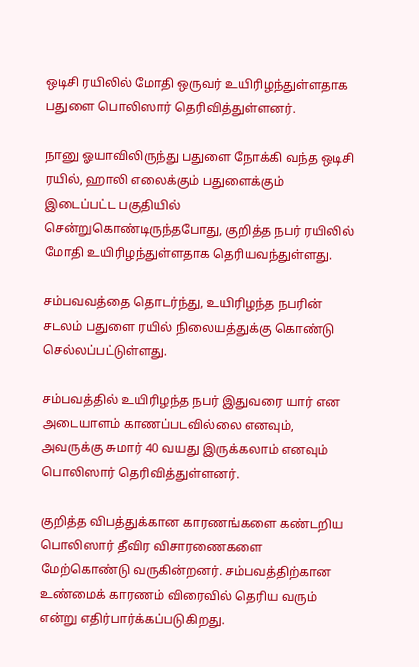ஒடிசி ரயிலில் மோதி ஒருவர் உயிரிழந்துள்ளதாக பதுளை பொலிஸார் தெரிவித்துள்ளனர்.

நானு ஓயாவிலிருந்து பதுளை நோக்கி வந்த ஒடிசி ரயில், ஹாலி எலைக்கும் பதுளைக்கும் இடைப்பட்ட பகுதியில் சென்றுகொண்டிருந்தபோது, குறித்த நபர் ரயிலில் மோதி உயிரிழந்துள்ளதாக தெரியவந்துள்ளது.

சம்பவவத்தை தொடர்ந்து, உயிரிழந்த நபரின் சடலம் பதுளை ரயில் நிலையத்துக்கு கொண்டு செல்லப்பட்டுள்ளது.

சம்பவத்தில் உயிரிழந்த நபர் இதுவரை யார் என அடையாளம் காணப்படவில்லை எனவும், அவருக்கு சுமார் 40 வயது இருக்கலாம் எனவும் பொலிஸார் தெரிவித்துள்ளனர்.

குறித்த விபத்துக்கான காரணங்களை கண்டறிய பொலிஸார் தீவிர விசாரணைகளை மேற்கொண்டு வருகின்றனர். சம்பவத்திற்கான உண்மைக் காரணம் விரைவில் தெரிய வரும் என்று எதிர்பார்க்கப்படுகிறது.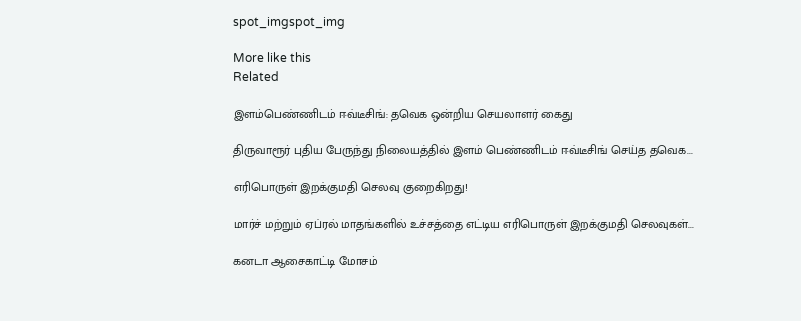spot_imgspot_img

More like this
Related

இளம்பெண்ணிடம் ஈவ்டீசிங்: தவெக ஒன்றிய செயலாளர் கைது

திருவாரூர் புதிய பேருந்து நிலையத்தில் இளம் பெண்ணிடம் ஈவ்டீசிங் செய்த தவெக...

எரிபொருள் இறக்குமதி செலவு குறைகிறது!

மார்ச் மற்றும் ஏப்ரல் மாதங்களில் உச்சத்தை எட்டிய எரிபொருள் இறக்குமதி செலவுகள்...

கனடா ஆசைகாட்டி மோசம்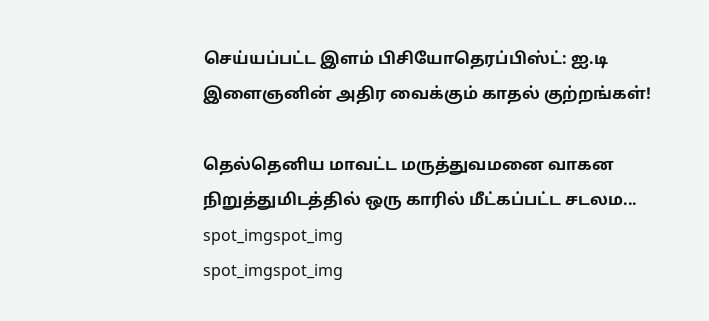செய்யப்பட்ட இளம் பிசியோதெரப்பிஸ்ட்: ஐ.டி இளைஞனின் அதிர வைக்கும் காதல் குற்றங்கள்!

தெல்தெனிய மாவட்ட மருத்துவமனை வாகன நிறுத்துமிடத்தில் ஒரு காரில் மீட்கப்பட்ட சடலம...
spot_imgspot_img
spot_imgspot_img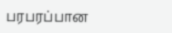பரபரப்பான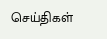செய்திகள்